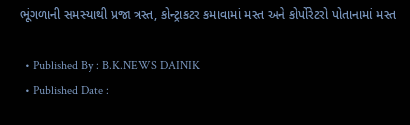ભૂંગળાની સમસ્યાથી પ્રજા ત્રસ્ત, કોન્ટ્રાકટર કમાવામાં મસ્ત અને કોર્પોરેટરો પોતાનામાં મસ્ત

  • Published By : B.K.NEWS DAINIK
  • Published Date :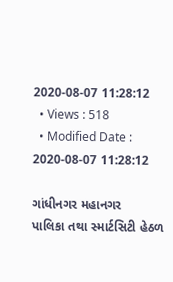2020-08-07 11:28:12
  • Views : 518
  • Modified Date : 2020-08-07 11:28:12

ગાંધીનગર મહાનગર
પાલિકા તથા સ્માર્ટસિટી હેઠળ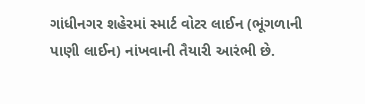ગાંધીનગર શહેરમાં સ્માર્ટ વોટર લાઈન (ભૂંગળાની
પાણી લાઈન) નાંખવાની તૈયારી આરંભી છે.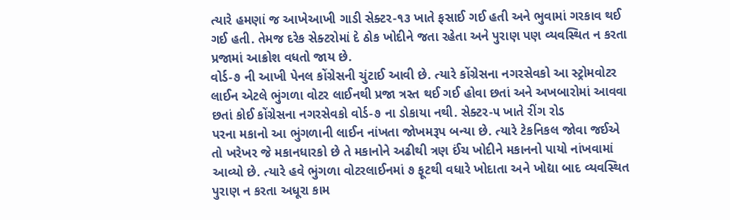ત્યારે હમણાં જ આખેઆખી ગાડી સેક્ટર-૧૩ ખાતે ફસાઈ ગઈ હતી અને ભુવામાં ગરકાવ થઈ ગઈ હતી. તેમજ દરેક સેક્ટરોમાં દે ઠોક ખોદીને જતા રહેતા અને પુરાણ પણ વ્યવસ્થિત ન કરતા પ્રજામાં આક્રોશ વધતો જાય છે.
વોર્ડ-૭ ની આખી પેનલ કોંગ્રેસની ચુંટાઈ આવી છે. ત્યારે કોંગ્રેસના નગરસેવકો આ સ્ટ્રોમવોટર લાઈન એટલે ભુંગળા વોટર લાઈનથી પ્રજા ત્રસ્ત થઈ ગઈ હોવા છતાં અને અખબારોમાં આવવા છતાં કોઈ કોંગ્રેસના નગરસેવકો વોર્ડ-૭ ના ડોકાયા નથી. સેક્ટર-૫ ખાતે રીંગ રોડ
પરના મકાનો આ ભુંગળાની લાઈન નાંખતા જોખમરૂપ બન્યા છે. ત્યારે ટેકનિકલ જોવા જઈએ તો ખરેખર જે મકાનધારકો છે તે મકાનોને અઢીથી ત્રણ ઈંચ ખોદીને મકાનનો પાયો નાંખવામાં આવ્યો છે. ત્યારે હવે ભુંગળા વોટરલાઈનમાં ૭ ફૂટથી વધારે ખોદાતા અને ખોદ્યા બાદ વ્યવસ્થિત પુરાણ ન કરતા અધૂરા કામ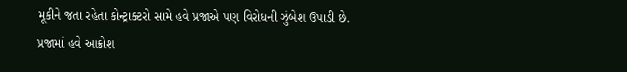મૂકીને જતા રહેતા કોન્ટ્રાક્ટરો સામે હવે પ્રજાએ પણ વિરોધની ઝુંબેશ ઉપાડી છે. પ્રજામાં હવે આક્રોશ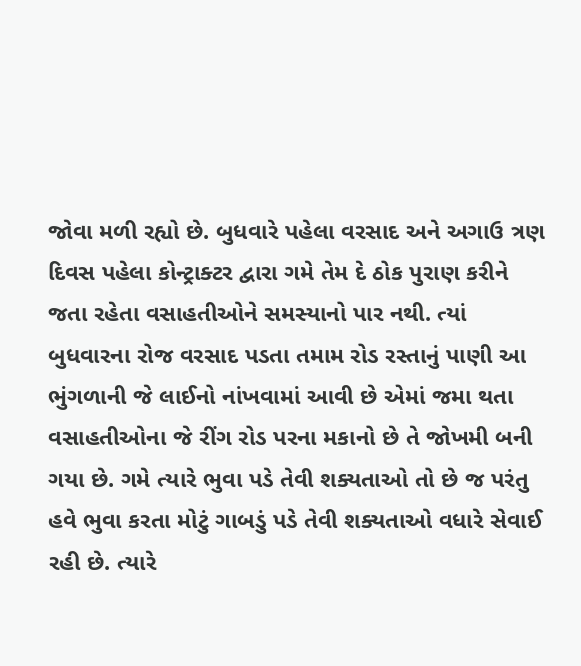જોવા મળી રહ્યો છે. બુધવારે પહેલા વરસાદ અને અગાઉ ત્રણ દિવસ પહેલા કોન્ટ્રાક્ટર દ્વારા ગમે તેમ દે ઠોક પુરાણ કરીને જતા રહેતા વસાહતીઓને સમસ્યાનો પાર નથી. ત્યાં બુધવારના રોજ વરસાદ પડતા તમામ રોડ રસ્તાનું પાણી આ ભુંગળાની જે લાઈનો નાંખવામાં આવી છે એમાં જમા થતા વસાહતીઓના જે રીંગ રોડ પરના મકાનો છે તે જોખમી બની ગયા છે. ગમે ત્યારે ભુવા પડે તેવી શક્યતાઓ તો છે જ પરંતુ હવે ભુવા કરતા મોટું ગાબડું પડે તેવી શક્યતાઓ વધારે સેવાઈ રહી છે. ત્યારે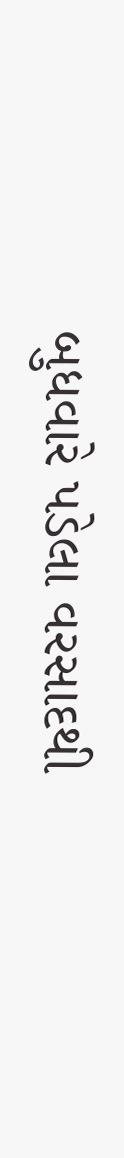બુધવારે પડેલા વરસાદથી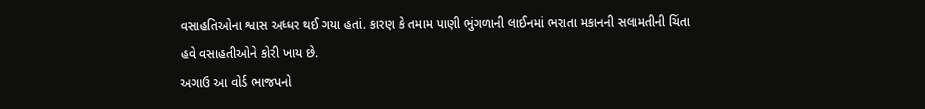વસાહતિઓના શ્વાસ અધ્ધર થઈ ગયા હતાં. કારણ કે તમામ પાણી ભુંગળાની લાઈનમાં ભરાતા મકાનની સલામતીની ચિંતા હવે વસાહતીઓને કોરી ખાય છે.
અગાઉ આ વોર્ડ ભાજપનો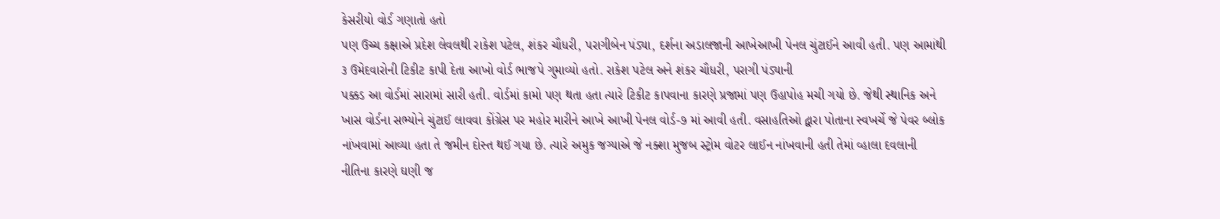કેસરીયો વોર્ડ ગણાતો હતો
પણ ઉચ્ચ કક્ષાએ પ્રદેશ લેવલથી રાકેશ પટેલ, શંકર ચૌધરી, પરાગીબેન પંડ્યા, દર્શના અડાલજાની આખેઆખી પેનલ ચુંટાઈને આવી હતી. પણ આમાંથી ૩ ઉમેદવારોની ટિકીટ કાપી દેતા આખો વોર્ડ ભાજપે ગુમાવ્યો હતો. રાકેશ પટેલ અને શંકર ચૌધરી, પરાગી પંડ્યાની
પક્કડ આ વોર્ડમાં સારામાં સારી હતી. વોર્ડમાં કામો પણ થતા હતા ત્યારે ટિકીટ કાપવાના કારણે પ્રજામાં પણ ઉહાપોહ મચી ગયો છે. જેથી સ્થાનિક અને ખાસ વોર્ડના સભ્યોને ચુંટાઈ લાવવા કોંગ્રેસ પર મહોર મારીને આખે આખી પેનલ વોર્ડ-૭ માં આવી હતી. વસાહતિઓ દ્વારા પોતાના સ્વખર્ચે જે પેવર બ્લોક નાંખવામાં આવ્યા હતા તે જમીન દોસ્ત થઈ ગયા છે. ત્યારે અમુક જગ્યાએ જે નક્શા મુજબ સ્ટ્રોમ વોટર લાઈન નાંખવાની હતી તેમાં વ્હાલા દવલાની નીતિના કારણે ઘણી જ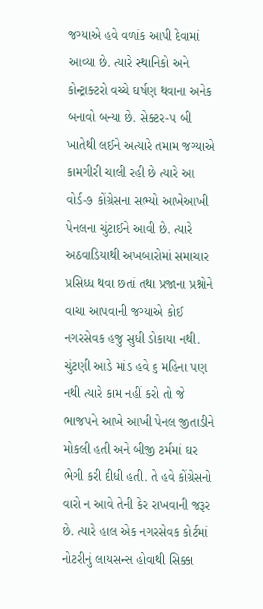જગ્યાએ હવે વળાંક આપી દેવામાં આવ્યા છે. ત્યારે સ્થાનિકો અને કોન્ટ્રાક્ટરો વચ્ચે ઘર્ષણ થવાના અનેક બનાવો બન્યા છે. સેક્ટર-૫ બી ખાતેથી લઈને અત્યારે તમામ જગ્યાએ કામગીરી ચાલી રહી છે ત્યારે આ વોર્ડ-૭ કોંગ્રેસના સભ્યો આખેઆખી પેનલના ચુંટાઈને આવી છે. ત્યારે અઠવાડિયાથી અખબારોમાં સમાચાર પ્રસિધ્ધ થવા છતાં તથા પ્રજાના પ્રશ્નોને વાચા આપવાની જગ્યાએ કોઈ નગરસેવક હજુ સુધી ડોકાયા નથી.
ચુંટણી આડે માંડ હવે ૬ મહિના પણ નથી ત્યારે કામ નહીં કરો તો જે ભાજપને આખે આખી પેનલ જીતાડીને મોકલી હતી અને બીજી ટર્મમાં ઘર ભેગી કરી દીધી હતી. તે હવે કોંગ્રેસનો વારો ન આવે તેની કેર રાખવાની જરૂર છે. ત્યારે હાલ એક નગરસેવક કોર્ટમાં નોટરીનું લાયસન્સ હોવાથી સિક્કા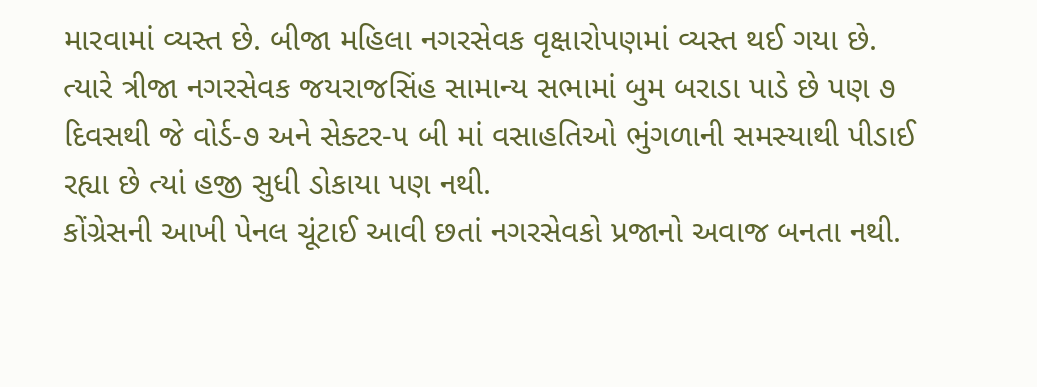મારવામાં વ્યસ્ત છે. બીજા મહિલા નગરસેવક વૃક્ષારોપણમાં વ્યસ્ત થઈ ગયા છે. ત્યારે ત્રીજા નગરસેવક જયરાજસિંહ સામાન્ય સભામાં બુમ બરાડા પાડે છે પણ ૭ દિવસથી જે વોર્ડ-૭ અને સેક્ટર-૫ બી માં વસાહતિઓ ભુંગળાની સમસ્યાથી પીડાઈ રહ્યા છે ત્યાં હજી સુધી ડોકાયા પણ નથી.
કોંગ્રેસની આખી પેનલ ચૂંટાઈ આવી છતાં નગરસેવકો પ્રજાનો અવાજ બનતા નથી.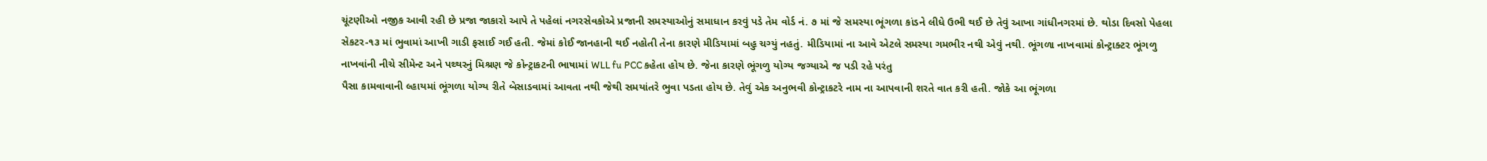ચૂંટણીઓ નજીક આવી રહી છે પ્રજા જાકારો આપે તે પહેલાં નગરસેવકોએ પ્રજાની સમસ્યાઓનું સમાધાન કરવું પડે તેમ વોર્ડ નં. ૭ માં જે સમસ્યા ભૂંગળા કાંડને લીધે ઉભી થઈ છે તેવું આખા ગાંધીનગરમાં છે. થોડા દિવસો પેહલા સેકટર-૧૩ માં ભુવામાં આખી ગાડી ફસાઈ ગઈ હતી. જેમાં કોઈ જાનહાની થઈ નહોતી તેના કારણે મીડિયામાં બહુ ચગ્યું નહતું. મીડિયામાં ના આવે એટલે સમસ્યા ગમભીર નથી એવું નથી. ભૂંગળા નાખવામાં કોન્ટ્રાક્ટર ભૂંગળુ નાખવાંની નીચે સીમેન્ટ અને પથ્થરનું મિશ્રણ જે કોન્ટ્રાકટની ભાષામાં WLL fu PCC કહેતા હોય છે. જેના કારણે ભૂંગળુ યોગ્ય જગ્યાએ જ પડી રહે પરંતુ
પૈસા કામવાવાની લ્હાયમાં ભૂંગળા યોગ્ય રીતે બેસાડવામાં આવતા નથી જેથી સમયાંતરે ભુવા પડતા હોય છે. તેવું એક અનુભવી કોન્ટ્રાકટરે નામ ના આપવાની શરતે વાત કરી હતી. જોકે આ ભૂંગળા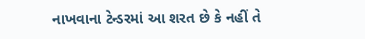નાખવાના ટેન્ડરમાં આ શરત છે કે નહીં તે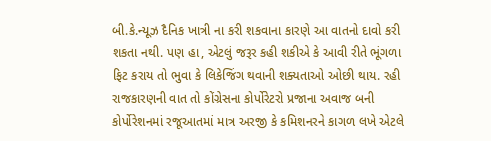બી.કે.ન્યૂઝ દૈનિક ખાત્રી ના કરી શકવાના કારણે આ વાતનો દાવો કરી શકતા નથી. પણ હા, એટલું જરૂર કહી શકીએ કે આવી રીતે ભૂંગળા ફિટ કરાય તો ભુવા કે લિકેજિંગ થવાની શક્યતાઓ ઓછી થાય. રહી રાજકારણની વાત તો કોંગ્રેસના કોર્પોરેટરો પ્રજાના અવાજ બની કોર્પોરેશનમાં રજૂઆતમાં માત્ર અરજી કે કમિશનરને કાગળ લખે એટલે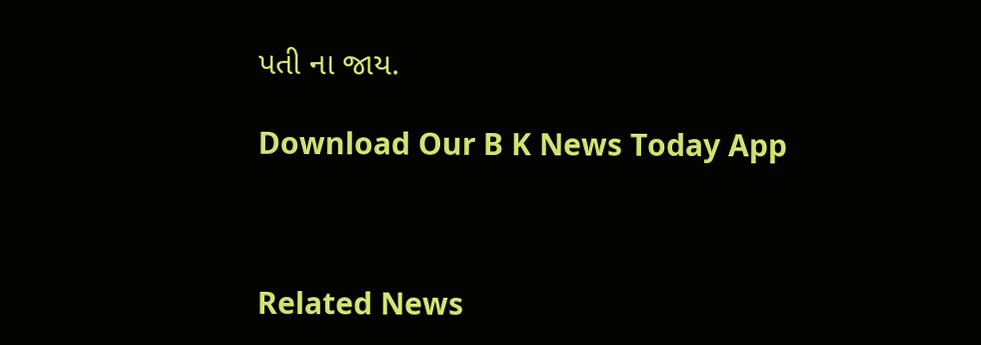પતી ના જાય.

Download Our B K News Today App



Related News